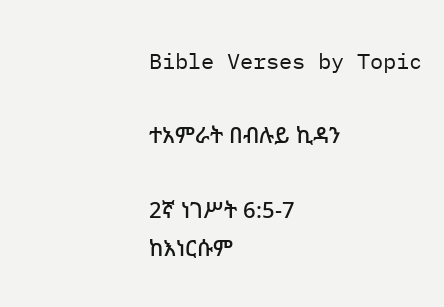Bible Verses by Topic

ተአምራት በብሉይ ኪዳን

2ኛ ነገሥት 6:5-7
ከእነርሱም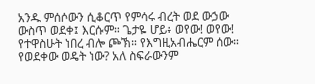አንዱ ምሰሶውን ሲቆርጥ የምሳሩ ብረት ወደ ውኃው ውስጥ ወደቀ፤ እርሱም። ጌታዬ ሆይ፥ ወየው! ወየው! የተዋስሁት ነበረ ብሎ ጮኽ። የእግዚአብሔርም ሰው። የወደቀው ወዴት ነው? አለ ስፍራውንም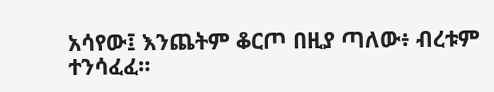አሳየው፤ እንጨትም ቆርጦ በዚያ ጣለው፥ ብረቱም ተንሳፈፈ።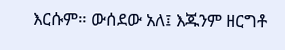እርሱም። ውሰደው አለ፤ እጁንም ዘርግቶ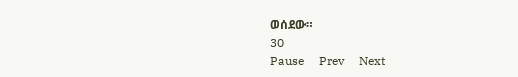ወሰደው።
30
Pause     Prev     Next